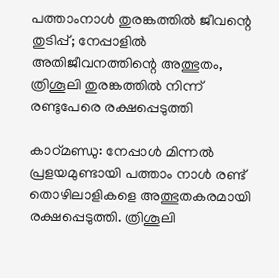പത്താംനാള്‍ തുരങ്കത്തില്‍ ജീവന്റെ തുടിപ്പ്; നേപ്പാളില്‍ അതിജീവനത്തിന്റെ അത്ഭുതം, ത്രിശൂലി തുരങ്കത്തില്‍ നിന്ന് രണ്ടുപേരെ രക്ഷപ്പെടുത്തി

കാഠ്മണ്ഡു: നേപ്പാള്‍ മിന്നല്‍ പ്രളയമുണ്ടായി പത്താം നാള്‍ രണ്ട് തൊഴിലാളികളെ അത്ഭുതകരമായി രക്ഷപ്പെടുത്തി. ത്രിശൂലി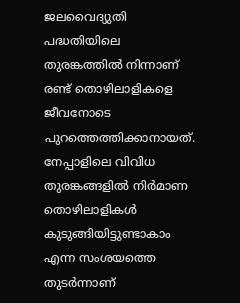ജലവൈദ്യുതി പദ്ധതിയിലെ തുരങ്കത്തില്‍ നിന്നാണ് രണ്ട് തൊഴിലാളികളെ ജീവനോടെ പുറത്തെത്തിക്കാനായത്. നേപ്പാളിലെ വിവിധ തുരങ്കങ്ങളില്‍ നിര്‍മാണ തൊഴിലാളികള്‍ കുടുങ്ങിയിട്ടുണ്ടാകാം എന്ന സംശയത്തെ തുടര്‍ന്നാണ്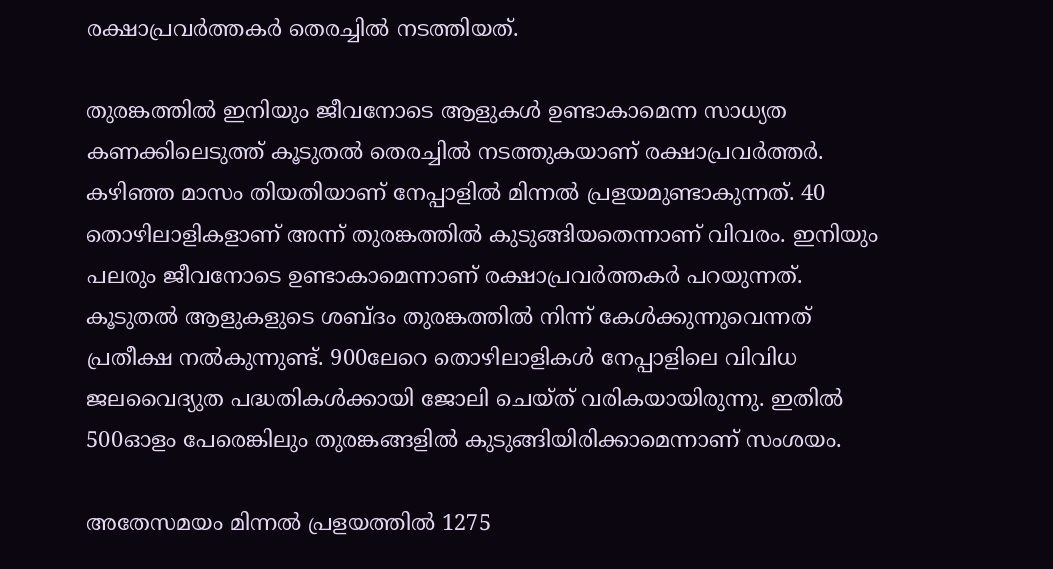രക്ഷാപ്രവര്‍ത്തകര്‍ തെരച്ചില്‍ നടത്തിയത്.

തുരങ്കത്തില്‍ ഇനിയും ജീവനോടെ ആളുകള്‍ ഉണ്ടാകാമെന്ന സാധ്യത കണക്കിലെടുത്ത് കൂടുതല്‍ തെരച്ചില്‍ നടത്തുകയാണ് രക്ഷാപ്രവര്‍ത്തര്‍. കഴിഞ്ഞ മാസം തിയതിയാണ് നേപ്പാളില്‍ മിന്നല്‍ പ്രളയമുണ്ടാകുന്നത്. 40 തൊഴിലാളികളാണ് അന്ന് തുരങ്കത്തില്‍ കുടുങ്ങിയതെന്നാണ് വിവരം. ഇനിയും പലരും ജീവനോടെ ഉണ്ടാകാമെന്നാണ് രക്ഷാപ്രവര്‍ത്തകര്‍ പറയുന്നത്. കൂടുതല്‍ ആളുകളുടെ ശബ്ദം തുരങ്കത്തില്‍ നിന്ന് കേള്‍ക്കുന്നുവെന്നത് പ്രതീക്ഷ നല്‍കുന്നുണ്ട്. 900ലേറെ തൊഴിലാളികള്‍ നേപ്പാളിലെ വിവിധ ജലവൈദ്യുത പദ്ധതികള്‍ക്കായി ജോലി ചെയ്ത് വരികയായിരുന്നു. ഇതില്‍ 500ഓളം പേരെങ്കിലും തുരങ്കങ്ങളില്‍ കുടുങ്ങിയിരിക്കാമെന്നാണ് സംശയം.

അതേസമയം മിന്നല്‍ പ്രളയത്തില്‍ 1275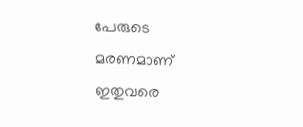പേരുടെ മരണമാണ് ഇതുവരെ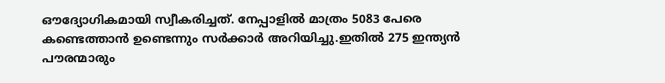ഔദ്യോഗികമായി സ്വീകരിച്ചത്. നേപ്പാളില്‍ മാത്രം 5083 പേരെ കണ്ടെത്താന്‍ ഉണ്ടെന്നും സര്‍ക്കാര്‍ അറിയിച്ചു.ഇതില്‍ 275 ഇന്ത്യന്‍ പൗരന്മാരും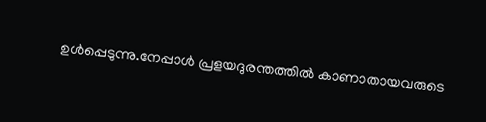ഉള്‍പ്പെടുന്നു.നേപ്പാള്‍ പ്രളയദുരന്തത്തില്‍ കാണാതായവരുടെ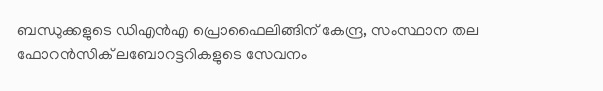ബന്ധുക്കളുടെ ഡിഎന്‍എ പ്രൊഫൈലിങ്ങിന് കേന്ദ്ര, സംസ്ഥാന തല ഫോറന്‍സിക് ലബോറട്ടറികളുടെ സേവനം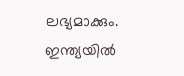ലഭ്യമാക്കും. ഇന്ത്യയില്‍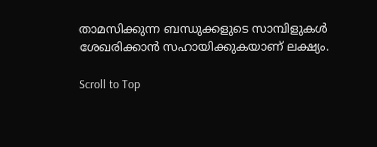താമസിക്കുന്ന ബന്ധുക്കളുടെ സാമ്പിളുകള്‍ ശേഖരിക്കാന്‍ സഹായിക്കുകയാണ് ലക്ഷ്യം.

Scroll to Top